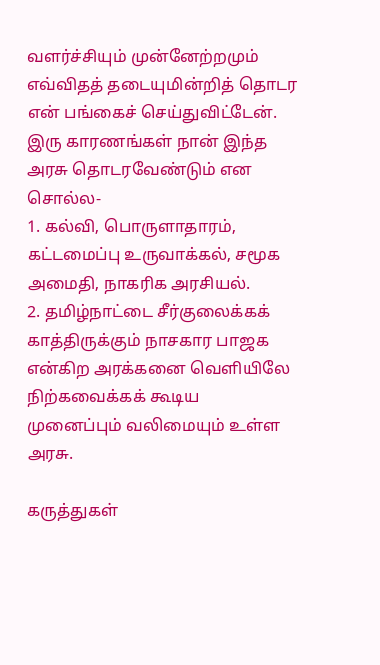வளர்ச்சியும் முன்னேற்றமும் எவ்விதத் தடையுமின்றித் தொடர என் பங்கைச் செய்துவிட்டேன்.
இரு காரணங்கள் நான் இந்த அரசு தொடரவேண்டும் என சொல்ல-
1. கல்வி, பொருளாதாரம், கட்டமைப்பு உருவாக்கல், சமூக அமைதி, நாகரிக அரசியல்.
2. தமிழ்நாட்டை சீர்குலைக்கக் காத்திருக்கும் நாசகார பாஜக என்கிற அரக்கனை வெளியிலே நிற்கவைக்கக் கூடிய முனைப்பும் வலிமையும் உள்ள அரசு.

கருத்துகள்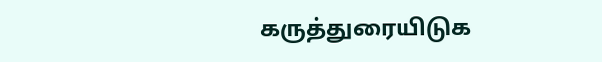கருத்துரையிடுக